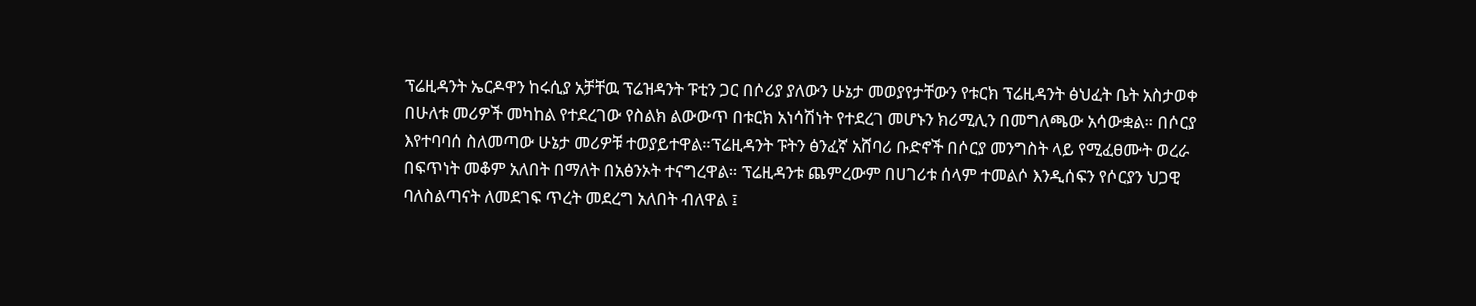ፕሬዚዳንት ኤርዶዋን ከሩሲያ አቻቸዉ ፕሬዝዳንት ፑቲን ጋር በሶሪያ ያለውን ሁኔታ መወያየታቸውን የቱርክ ፕሬዚዳንት ፅህፈት ቤት አስታወቀ በሁለቱ መሪዎች መካከል የተደረገው የስልክ ልውውጥ በቱርክ አነሳሽነት የተደረገ መሆኑን ክሪሚሊን በመግለጫው አሳውቋል። በሶርያ እየተባባሰ ስለመጣው ሁኔታ መሪዎቹ ተወያይተዋል።ፕሬዚዳንት ፑትን ፅንፈኛ አሸባሪ ቡድኖች በሶርያ መንግስት ላይ የሚፈፀሙት ወረራ በፍጥነት መቆም አለበት በማለት በአፅንኦት ተናግረዋል። ፕሬዚዳንቱ ጨምረውም በሀገሪቱ ሰላም ተመልሶ እንዲሰፍን የሶርያን ህጋዊ ባለስልጣናት ለመደገፍ ጥረት መደረግ አለበት ብለዋል ፤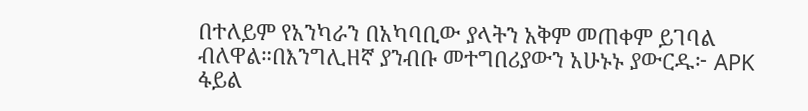በተለይም የአንካራን በአካባቢው ያላትን አቅም መጠቀም ይገባል ብለዋል።በእንግሊዘኛ ያንብቡ መተግበሪያውን አሁኑኑ ያውርዱ፦ APK ፋይል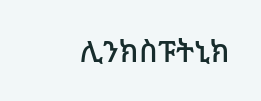ሊንክስፑትኒክ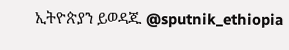ኢትዮጵያን ይወዳጁ @sputnik_ethiopia